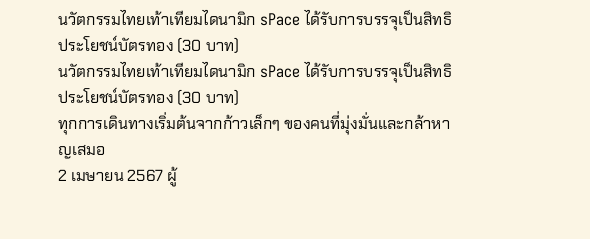นวัตกรรมไทยเท้าเทียมไดนามิก sPace ได้รับการบรรจุเป็นสิทธิประโยชน์บัตรทอง (30 บาท)
นวัตกรรมไทยเท้าเทียมไดนามิก sPace ได้รับการบรรจุเป็นสิทธิประโยชน์บัตรทอง (30 บาท)
ทุกการเดินทางเริ่มต้นจากก้าวเล็กๆ ของคนที่มุ่งมั่นและกล้าหาญเสมอ
2 เมษายน 2567 ผู้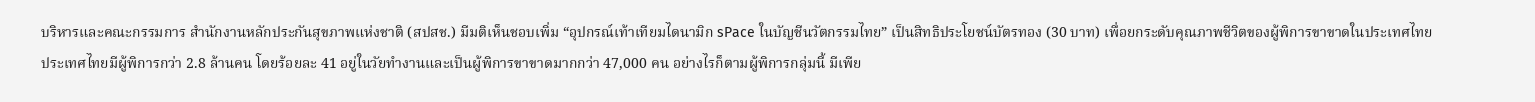บริหารและคณะกรรมการ สำนักงานหลักประกันสุขภาพแห่งชาติ (สปสช.) มีมติเห็นชอบเพิ่ม “อุปกรณ์เท้าเทียมไดนามิก sPace ในบัญชีนวัตกรรมไทย” เป็นสิทธิประโยชน์บัตรทอง (30 บาท) เพื่อยกระดับคุณภาพชีวิตของผู้พิการขาขาดในประเทศไทย
ประเทศไทยมีผู้พิการกว่า 2.8 ล้านคน โดยร้อยละ 41 อยู่ในวัยทำงานและเป็นผู้พิการขาขาดมากกว่า 47,000 คน อย่างไรก็ตามผู้พิการกลุ่มนี้ มีเพีย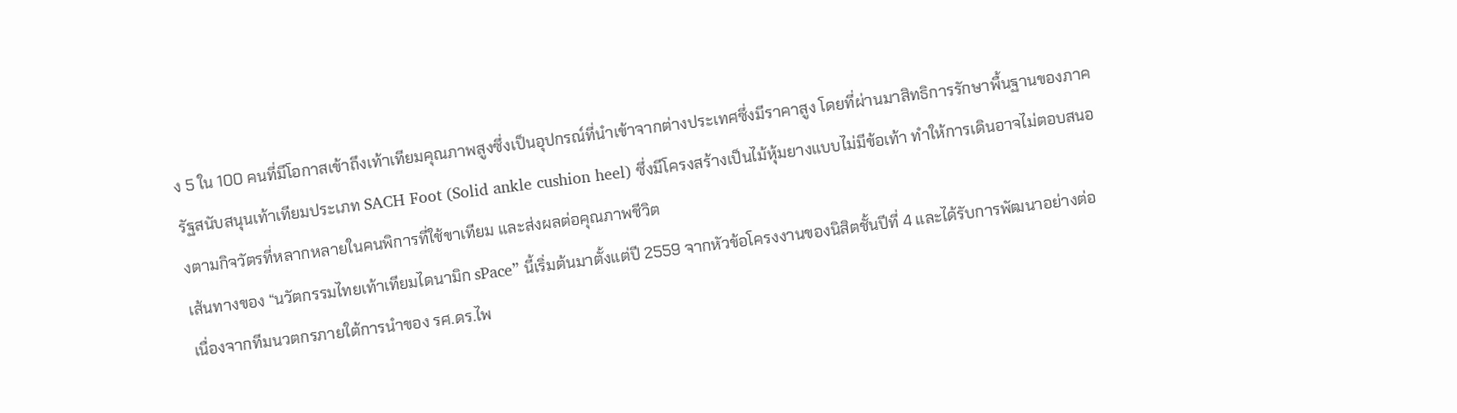ง 5 ใน 100 คนที่มีโอกาสเข้าถึงเท้าเทียมคุณภาพสูงซึ่งเป็นอุปกรณ์ที่นำเข้าจากต่างประเทศซึ่งมีราคาสูง โดยที่ผ่านมาสิทธิการรักษาพื้นฐานของภาครัฐสนับสนุนเท้าเทียมประเภท SACH Foot (Solid ankle cushion heel) ซึ่งมีโครงสร้างเป็นไม้หุ้มยางแบบไม่มีข้อเท้า ทำให้การเดินอาจไม่ตอบสนองตามกิจวัตรที่หลากหลายในคนพิการที่ใช้ขาเทียม และส่งผลต่อคุณภาพชีวิต
เส้นทางของ “นวัตกรรมไทยเท้าเทียมไดนามิก sPace” นี้เริ่มต้นมาตั้งแต่ปี 2559 จากหัวข้อโครงงานของนิสิตชั้นปีที่ 4 และได้รับการพัฒนาอย่างต่อเนื่องจากทีมนวตกรภายใต้การนำของ รศ.ดร.ไพ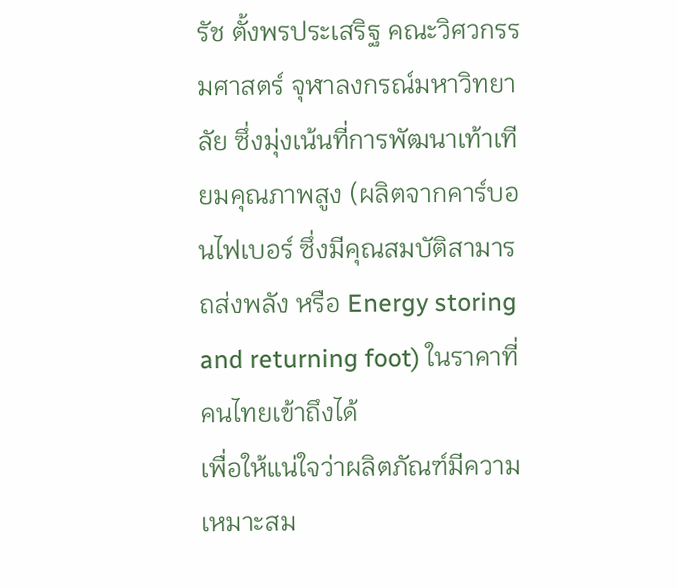รัช ตั้งพรประเสริฐ คณะวิศวกรรมศาสตร์ จุฬาลงกรณ์มหาวิทยาลัย ซึ่งมุ่งเน้นที่การพัฒนาเท้าเทียมคุณภาพสูง (ผลิตจากคาร์บอนไฟเบอร์ ซึ่งมีคุณสมบัติสามารถส่งพลัง หรือ Energy storing and returning foot) ในราคาที่คนไทยเข้าถึงได้
เพื่อให้แน่ใจว่าผลิตภัณฑ์มีความเหมาะสม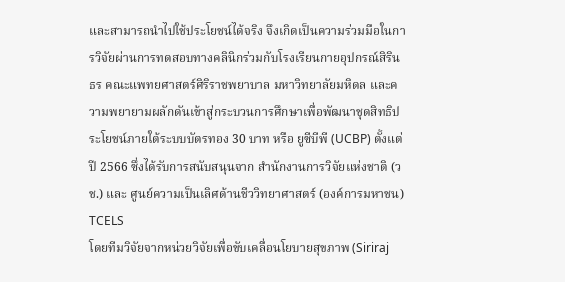และสามารถนำไปใช้ประโยชน์ได้จริง จึงเกิดเป็นความร่วมมือในการวิจัยผ่านการทดสอบทางคลินิกร่วมกับโรงเรียนกายอุปกรณ์สิรินธร คณะแพทยศาสตร์ศิริราชพยาบาล มหาวิทยาลัยมหิดล และความพยายามผลักดันเข้าสู่กระบวนการศึกษาเพื่อพัฒนาชุดสิทธิประโยชน์ภายใต้ระบบบัตรทอง 30 บาท หรือ ยูซีบีพี (UCBP) ตั้งแต่ปี 2566 ซึ่งได้รับการสนับสนุนจาก สำนักงานการวิจัยแห่งชาติ (วช.) และ ศูนย์ความเป็นเลิศด้านชีววิทยาศาสตร์ (องค์การมหาชน) TCELS
โดยทีมวิจัยจากหน่วยวิจัยเพื่อขับเคลื่อนโยบายสุขภาพ (Siriraj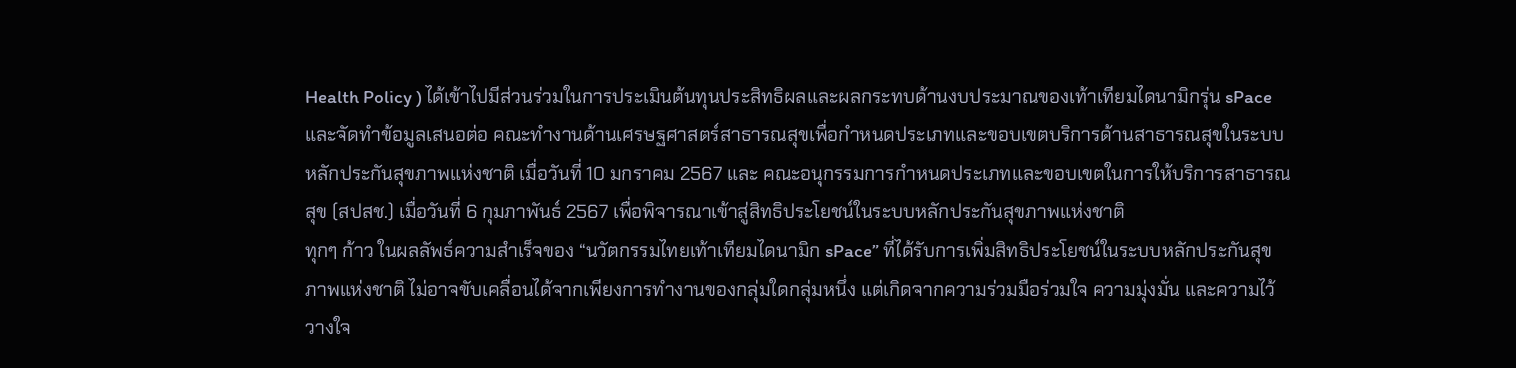Health Policy ) ได้เข้าไปมีส่วนร่วมในการประเมินต้นทุนประสิทธิผลและผลกระทบด้านงบประมาณของเท้าเทียมไดนามิกรุ่น sPace และจัดทำข้อมูลเสนอต่อ คณะทำงานด้านเศรษฐศาสตร์สาธารณสุขเพื่อกำหนดประเภทและขอบเขตบริการด้านสาธารณสุขในระบบหลักประกันสุขภาพแห่งชาติ เมื่อวันที่ 10 มกราคม 2567 และ คณะอนุกรรมการกำหนดประเภทและขอบเขตในการให้บริการสาธารณสุข (สปสช.) เมื่อวันที่ 6 กุมภาพันธ์ 2567 เพื่อพิจารณาเข้าสู่สิทธิประโยชน์ในระบบหลักประกันสุขภาพแห่งชาติ
ทุกๆ ก้าว ในผลลัพธ์ความสำเร็จของ “นวัตกรรมไทยเท้าเทียมไดนามิก sPace” ที่ได้รับการเพิ่มสิทธิประโยชน์ในระบบหลักประกันสุขภาพแห่งชาติ ไม่อาจขับเคลื่อนได้จากเพียงการทำงานของกลุ่มใดกลุ่มหนึ่ง แต่เกิดจากความร่วมมือร่วมใจ ความมุ่งมั่น และความไว้วางใจ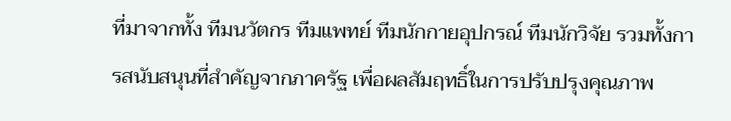ที่มาจากทั้ง ทีมนวัตกร ทีมแพทย์ ทีมนักกายอุปกรณ์ ทีมนักวิจัย รวมทั้งการสนับสนุนที่สำคัญจากภาครัฐ เพื่อผลสัมฤทธิ์ในการปรับปรุงคุณภาพ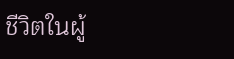ชีวิตในผู้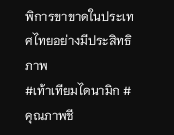พิการขาขาดในประเทศไทยอย่างมีประสิทธิภาพ
#เท้าเทียมไดนามิก #คุณภาพชี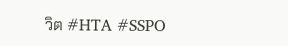วิต #HTA #SSPO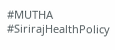#MUTHA #SirirajHealthPolicy